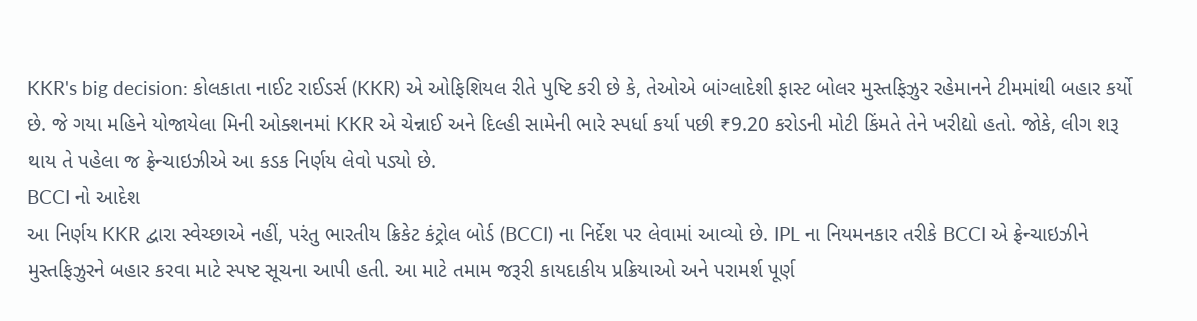KKR's big decision: કોલકાતા નાઈટ રાઈડર્સ (KKR) એ ઓફિશિયલ રીતે પુષ્ટિ કરી છે કે, તેઓએ બાંગ્લાદેશી ફાસ્ટ બોલર મુસ્તફિઝુર રહેમાનને ટીમમાંથી બહાર કર્યો છે. જે ગયા મહિને યોજાયેલા મિની ઓક્શનમાં KKR એ ચેન્નાઈ અને દિલ્હી સામેની ભારે સ્પર્ધા કર્યા પછી ₹9.20 કરોડની મોટી કિંમતે તેને ખરીદ્યો હતો. જોકે, લીગ શરૂ થાય તે પહેલા જ ફ્રેન્ચાઇઝીએ આ કડક નિર્ણય લેવો પડ્યો છે.
BCCI નો આદેશ
આ નિર્ણય KKR દ્વારા સ્વેચ્છાએ નહીં, પરંતુ ભારતીય ક્રિકેટ કંટ્રોલ બોર્ડ (BCCI) ના નિર્દેશ પર લેવામાં આવ્યો છે. IPL ના નિયમનકાર તરીકે BCCI એ ફ્રેન્ચાઇઝીને મુસ્તફિઝુરને બહાર કરવા માટે સ્પષ્ટ સૂચના આપી હતી. આ માટે તમામ જરૂરી કાયદાકીય પ્રક્રિયાઓ અને પરામર્શ પૂર્ણ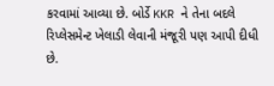કરવામાં આવ્યા છે. બોર્ડે KKR ને તેના બદલે રિપ્લેસમેન્ટ ખેલાડી લેવાની મંજૂરી પણ આપી દીધી છે.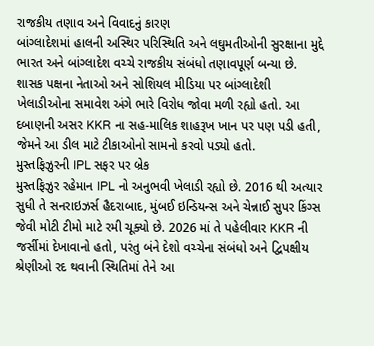રાજકીય તણાવ અને વિવાદનું કારણ
બાંગ્લાદેશમાં હાલની અસ્થિર પરિસ્થિતિ અને લઘુમતીઓની સુરક્ષાના મુદ્દે ભારત અને બાંગ્લાદેશ વચ્ચે રાજકીય સંબંધો તણાવપૂર્ણ બન્યા છે. શાસક પક્ષના નેતાઓ અને સોશિયલ મીડિયા પર બાંગ્લાદેશી ખેલાડીઓના સમાવેશ અંગે ભારે વિરોધ જોવા મળી રહ્યો હતો. આ દબાણની અસર KKR ના સહ-માલિક શાહરૂખ ખાન પર પણ પડી હતી, જેમને આ ડીલ માટે ટીકાઓનો સામનો કરવો પડ્યો હતો.
મુસ્તફિઝુરની IPL સફર પર બ્રેક
મુસ્તફિઝુર રહેમાન IPL નો અનુભવી ખેલાડી રહ્યો છે. 2016 થી અત્યાર સુધી તે સનરાઇઝર્સ હૈદરાબાદ, મુંબઈ ઇન્ડિયન્સ અને ચેન્નાઈ સુપર કિંગ્સ જેવી મોટી ટીમો માટે રમી ચૂક્યો છે. 2026 માં તે પહેલીવાર KKR ની જર્સીમાં દેખાવાનો હતો, પરંતુ બંને દેશો વચ્ચેના સંબંધો અને દ્વિપક્ષીય શ્રેણીઓ રદ થવાની સ્થિતિમાં તેને આ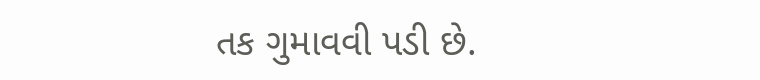તક ગુમાવવી પડી છે.